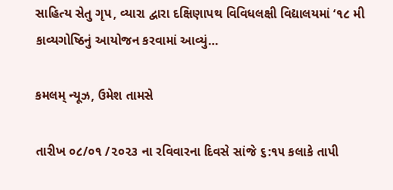સાહિત્ય સેતુ ગૃપ, વ્યારા દ્વારા દક્ષિણાપથ વિવિધલક્ષી વિદ્યાલયમાં ‘૧૮ મી કાવ્યગોષ્ઠિનું આયોજન કરવામાં આવ્યું…

કમલમ્ ન્યૂઝ, ઉમેશ તામસે

તારીખ ૦૮/૦૧ /૨૦૨૩ ના રવિવારના દિવસે સાંજે ૬:૧૫ કલાકે તાપી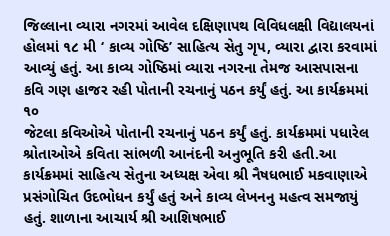જિલ્લાના વ્યારા નગરમાં આવેલ દક્ષિણાપથ વિવિધલક્ષી વિદ્યાલયનાં હોલમાં ૧૮ મી ‘ કાવ્ય ગોષ્ઠિ’ સાહિત્ય સેતુ ગૃપ, વ્યારા દ્વારા કરવામાં આવ્યું હતું. આ કાવ્ય ગોષ્ઠિમાં વ્યારા નગરના તેમજ આસપાસના કવિ ગણ હાજર રહી પોતાની રચનાનું પઠન કર્યું હતું. આ કાર્યક્રમમાં ૧૦
જેટલા કવિઓએ પોતાની રચનાનું પઠન કર્યું હતું. કાર્યક્રમમાં પધારેલ શ્રોતાઓએ કવિતા સાંભળી આનંદની અનુભૂતિ કરી હતી.આ કાર્યક્રમમાં સાહિત્ય સેતુના અધ્યક્ષ એવા શ્રી નૈષધભાઈ મકવાણાએ પ્રસંગોચિત ઉદભોધન કર્યું હતું અને કાવ્ય લેખનનુ મહત્વ સમજાયું હતું. શાળાના આચાર્ય શ્રી આશિષભાઈ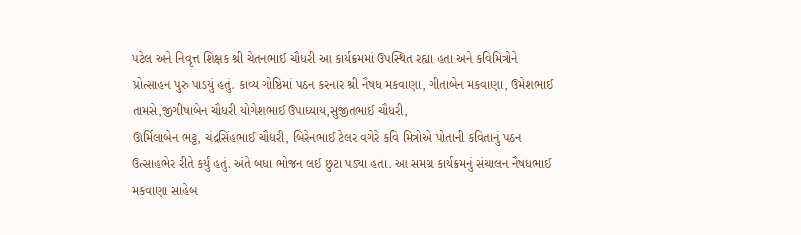પટેલ અને નિવૃત્ત શિક્ષક શ્રી ચેતનભાઈ ચૌધરી આ કાર્યક્રમમાં ઉપસ્થિત રહ્યા હતા અને કવિમિત્રોને પ્રોત્સાહન પુરુ પાડયું હતું. કાવ્ય ગોષ્ઠિમાં પઠન કરનાર શ્રી નૈષધ મકવાણા, ગીતાબેન મકવાણા, ઉમેશભાઈ તામસે,જીગીષાબેન ચૌધરી યોગેશભાઈ ઉપાધ્યાય,સુજીતભાઈ ચૌધરી,
ઊર્મિલાબેન ભટ્ટ, ચંદ્રસિંહભાઈ ચૌધરી, બિરેનભાઈ ટેલર વગેરે કવિ મિત્રોએ પોતાની કવિતાનું પઠન ઉત્સાહભેર રીતે કર્યું હતું. અંતે બધા ભોજન લઈ છુટા પડ્યા હતા. આ સમગ્ર કાર્યક્રમનું સંચાલન નૈષધભાઈ મકવાણા સાહેબ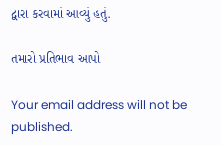દ્વારા કરવામાં આવ્યું હતું.

તમારો પ્રતિભાવ આપો

Your email address will not be published.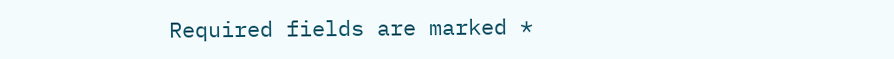Required fields are marked *